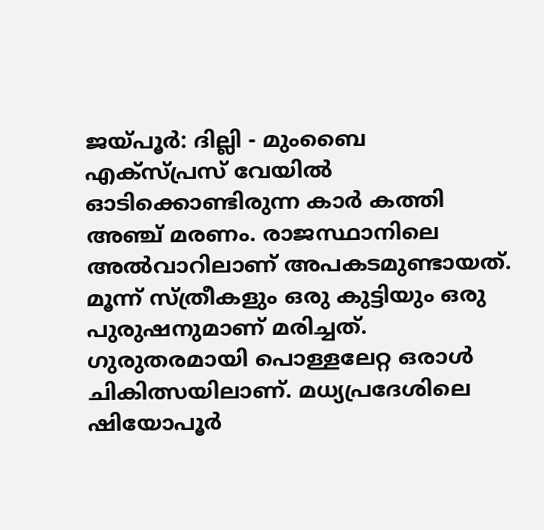ജയ്പൂർ: ദില്ലി - മുംബൈ എക്സ്പ്രസ് വേയിൽ ഓടിക്കൊണ്ടിരുന്ന കാർ കത്തി അഞ്ച് മരണം. രാജസ്ഥാനിലെ അൽവാറിലാണ് അപകടമുണ്ടായത്. മൂന്ന് സ്ത്രീകളും ഒരു കുട്ടിയും ഒരു പുരുഷനുമാണ് മരിച്ചത്. ഗുരുതരമായി പൊള്ളലേറ്റ ഒരാൾ ചികിത്സയിലാണ്. മധ്യപ്രദേശിലെ ഷിയോപൂർ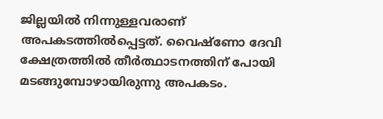ജില്ലയിൽ നിന്നുള്ളവരാണ് അപകടത്തിൽപ്പെട്ടത്. വൈഷ്ണോ ദേവി ക്ഷേത്രത്തിൽ തീർത്ഥാടനത്തിന് പോയി മടങ്ങുമ്പോഴായിരുന്നു അപകടം.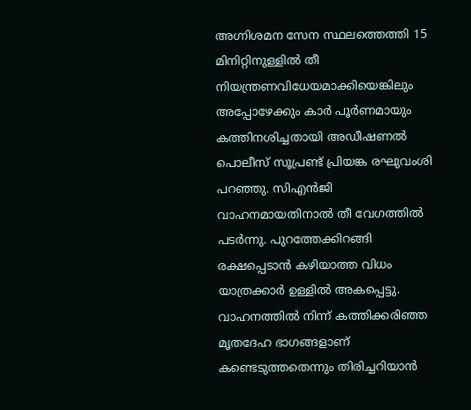അഗ്നിശമന സേന സ്ഥലത്തെത്തി 15 മിനിറ്റിനുള്ളിൽ തീ നിയന്ത്രണവിധേയമാക്കിയെങ്കിലും അപ്പോഴേക്കും കാർ പൂർണമായും കത്തിനശിച്ചതായി അഡീഷണൽ പൊലീസ് സൂപ്രണ്ട് പ്രിയങ്ക രഘുവംശി പറഞ്ഞു. സിഎൻജി വാഹനമായതിനാൽ തീ വേഗത്തിൽ പടർന്നു. പുറത്തേക്കിറങ്ങി രക്ഷപ്പെടാൻ കഴിയാത്ത വിധം യാത്രക്കാർ ഉള്ളിൽ അകപ്പെട്ടു. വാഹനത്തിൽ നിന്ന് കത്തിക്കരിഞ്ഞ മൃതദേഹ ഭാഗങ്ങളാണ് കണ്ടെടുത്തതെന്നും തിരിച്ചറിയാൻ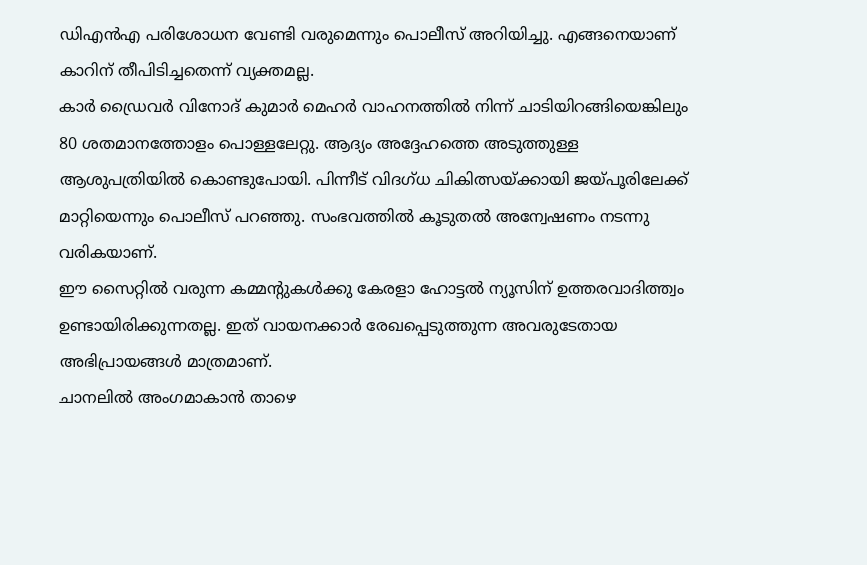ഡിഎൻഎ പരിശോധന വേണ്ടി വരുമെന്നും പൊലീസ് അറിയിച്ചു. എങ്ങനെയാണ് കാറിന് തീപിടിച്ചതെന്ന് വ്യക്തമല്ല.
കാർ ഡ്രൈവർ വിനോദ് കുമാർ മെഹർ വാഹനത്തിൽ നിന്ന് ചാടിയിറങ്ങിയെങ്കിലും 80 ശതമാനത്തോളം പൊള്ളലേറ്റു. ആദ്യം അദ്ദേഹത്തെ അടുത്തുള്ള ആശുപത്രിയിൽ കൊണ്ടുപോയി. പിന്നീട് വിദഗ്ധ ചികിത്സയ്ക്കായി ജയ്പൂരിലേക്ക് മാറ്റിയെന്നും പൊലീസ് പറഞ്ഞു. സംഭവത്തിൽ കൂടുതൽ അന്വേഷണം നടന്നു വരികയാണ്.
ഈ സൈറ്റിൽ വരുന്ന കമ്മന്റുകൾക്കു കേരളാ ഹോട്ടൽ ന്യൂസിന് ഉത്തരവാദിത്ത്വം ഉണ്ടായിരിക്കുന്നതല്ല. ഇത് വായനക്കാർ രേഖപ്പെടുത്തുന്ന അവരുടേതായ അഭിപ്രായങ്ങൾ മാത്രമാണ്.
ചാനലിൽ അംഗമാകാൻ താഴെ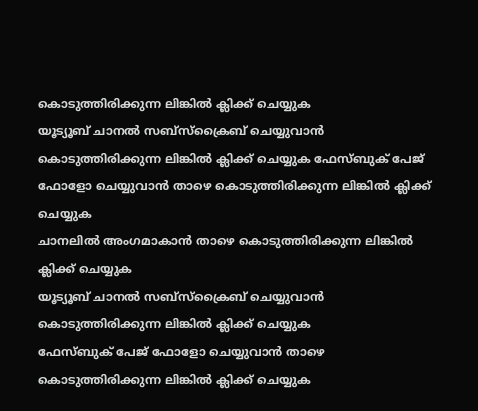കൊടുത്തിരിക്കുന്ന ലിങ്കിൽ ക്ലിക്ക് ചെയ്യുക
യൂട്യൂബ് ചാനൽ സബ്സ്ക്രൈബ് ചെയ്യുവാൻ കൊടുത്തിരിക്കുന്ന ലിങ്കിൽ ക്ലിക്ക് ചെയ്യുക ഫേസ്ബുക് പേജ് ഫോളോ ചെയ്യുവാൻ താഴെ കൊടുത്തിരിക്കുന്ന ലിങ്കിൽ ക്ലിക്ക് ചെയ്യുക
ചാനലിൽ അംഗമാകാൻ താഴെ കൊടുത്തിരിക്കുന്ന ലിങ്കിൽ ക്ലിക്ക് ചെയ്യുക
യൂട്യൂബ് ചാനൽ സബ്സ്ക്രൈബ് ചെയ്യുവാൻ കൊടുത്തിരിക്കുന്ന ലിങ്കിൽ ക്ലിക്ക് ചെയ്യുക
ഫേസ്ബുക് പേജ് ഫോളോ ചെയ്യുവാൻ താഴെ കൊടുത്തിരിക്കുന്ന ലിങ്കിൽ ക്ലിക്ക് ചെയ്യുക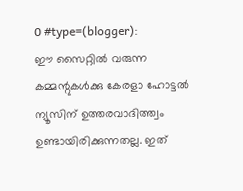0 #type=(blogger):
ഈ സൈറ്റിൽ വരുന്ന കമ്മന്റുകൾക്കു കേരളാ ഹോട്ടൽ ന്യൂസിന് ഉത്തരവാദിത്ത്വം ഉണ്ടായിരിക്കുന്നതല്ല. ഇത്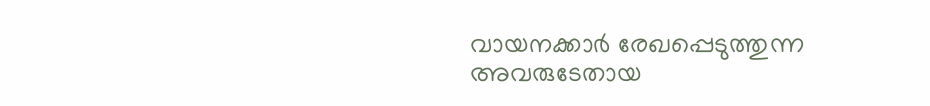വായനക്കാർ രേഖപ്പെടുത്തുന്ന അവരുടേതായ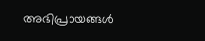അഭിപ്രായങ്ങൾ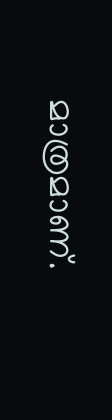മാത്രമാണ്.